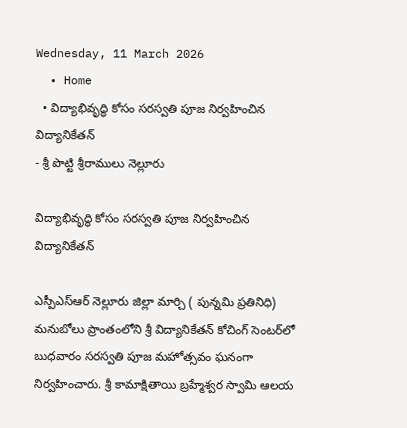Wednesday, 11 March 2026
  • Home
  • విద్యాభివృద్ధి కోసం సరస్వతి పూజ నిర్వహించిన విద్యానికేతన్
- శ్రీ పొట్టి శ్రీరాములు నెల్లూరు

విద్యాభివృద్ధి కోసం సరస్వతి పూజ నిర్వహించిన విద్యానికేతన్

ఎస్పీఎస్ఆర్ నెల్లూరు జిల్లా మార్చి ( పున్నమి ప్రతినిధి) మనుబోలు ప్రాంతంలోని శ్రీ విద్యానికేతన్ కోచింగ్ సెంటర్‌లో బుధవారం సరస్వతి పూజ మహోత్సవం ఘనంగా నిర్వహించారు. శ్రీ కామాక్షితాయి బ్రహ్మేశ్వర స్వామి ఆలయ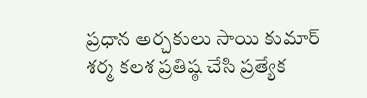ప్రధాన అర్చకులు సాయి కుమార్ శర్మ కలశ ప్రతిష్ఠ చేసి ప్రత్యేక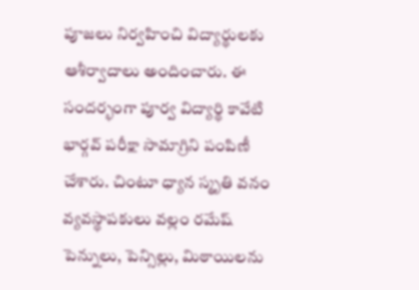పూజలు నిర్వహించి విద్యార్థులకు ఆశీర్వాదాలు అందించారు. ఈ సందర్భంగా పూర్వ విద్యార్థి కావేటి భార్గవ్ పరీక్షా సామాగ్రిని పంపిణీ చేశారు. చింటూ ధ్యాన స్మృతి వనం వ్యవస్థాపకులు వల్లం రమేష్ పెన్నులు, పెన్సిల్లు, మిఠాయిలను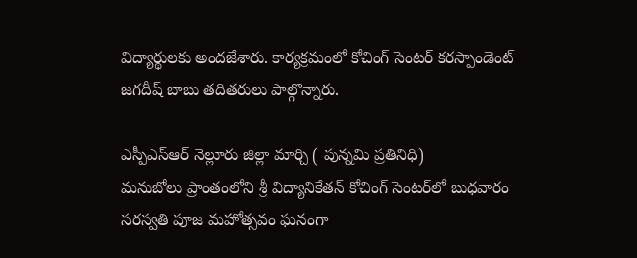విద్యార్థులకు అందజేశారు. కార్యక్రమంలో కోచింగ్ సెంటర్ కరస్పాండెంట్ జగదీష్ బాబు తదితరులు పాల్గొన్నారు.

ఎస్పీఎస్ఆర్ నెల్లూరు జిల్లా మార్చి ( పున్నమి ప్రతినిధి)
మనుబోలు ప్రాంతంలోని శ్రీ విద్యానికేతన్ కోచింగ్ సెంటర్‌లో బుధవారం సరస్వతి పూజ మహోత్సవం ఘనంగా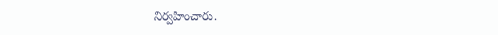నిర్వహించారు.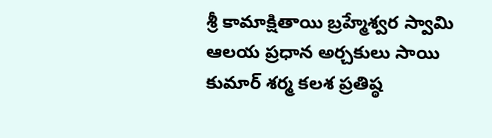శ్రీ కామాక్షితాయి బ్రహ్మేశ్వర స్వామి ఆలయ ప్రధాన అర్చకులు సాయి కుమార్ శర్మ కలశ ప్రతిష్ఠ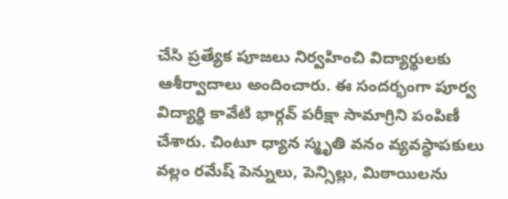చేసి ప్రత్యేక పూజలు నిర్వహించి విద్యార్థులకు ఆశీర్వాదాలు అందించారు. ఈ సందర్భంగా పూర్వ విద్యార్థి కావేటి భార్గవ్ పరీక్షా సామాగ్రిని పంపిణీ చేశారు. చింటూ ధ్యాన స్మృతి వనం వ్యవస్థాపకులు వల్లం రమేష్ పెన్నులు, పెన్సిల్లు, మిఠాయిలను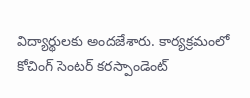విద్యార్థులకు అందజేశారు. కార్యక్రమంలో కోచింగ్ సెంటర్ కరస్పాండెంట్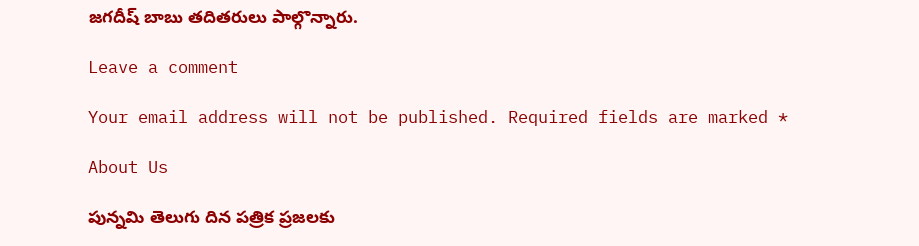జగదీష్ బాబు తదితరులు పాల్గొన్నారు.

Leave a comment

Your email address will not be published. Required fields are marked *

About Us

పున్నమి తెలుగు దిన పత్రిక ప్రజలకు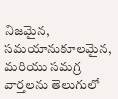నిజమైన, సమయానుకూలమైన, మరియు సమగ్ర వార్తలను తెలుగులో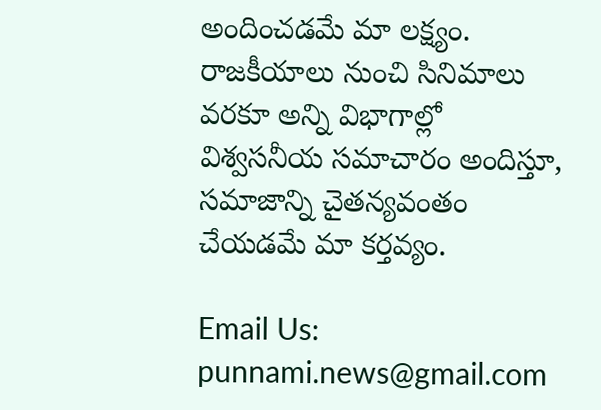అందించడమే మా లక్ష్యం.
రాజకీయాలు నుంచి సినిమాలు వరకూ అన్ని విభాగాల్లో విశ్వసనీయ సమాచారం అందిస్తూ, సమాజాన్ని చైతన్యవంతం చేయడమే మా కర్తవ్యం.

Email Us: punnami.news@gmail.com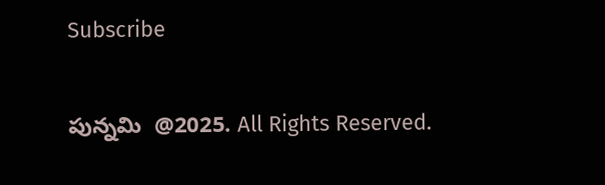Subscribe

పున్నమి  @2025. All Rights Reserved.